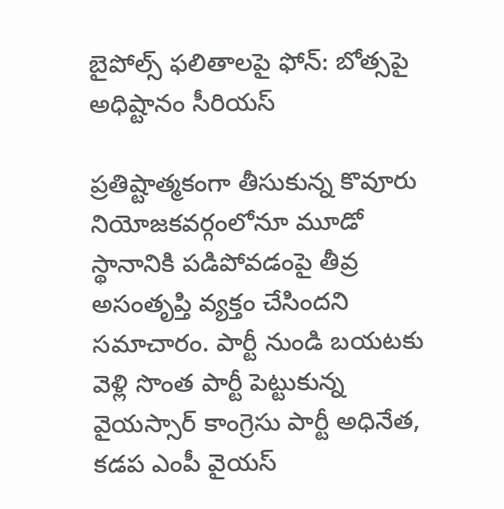బైపోల్స్ ఫలితాలపై ఫోన్: బోత్సపై అధిష్టానం సీరియస్

ప్రతిష్టాత్మకంగా తీసుకున్న కొవూరు నియోజకవర్గంలోనూ మూడో స్థానానికి పడిపోవడంపై తీవ్ర అసంతృప్తి వ్యక్తం చేసిందని సమాచారం. పార్టీ నుండి బయటకు వెళ్లి సొంత పార్టీ పెట్టుకున్న వైయస్సార్ కాంగ్రెసు పార్టీ అధినేత, కడప ఎంపీ వైయస్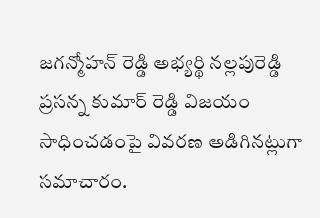జగన్మోహన్ రెడ్డి అభ్యర్థి నల్లపురెడ్డి ప్రసన్న కుమార్ రెడ్డి విజయం సాధించడంపై వివరణ అడిగినట్లుగా సమాచారం.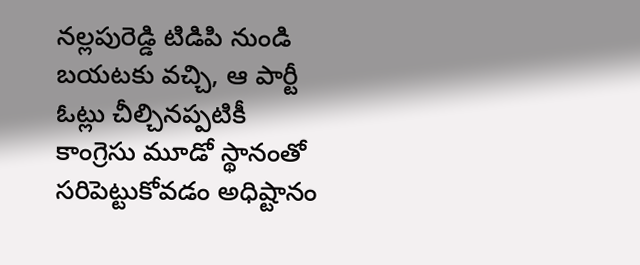నల్లపురెడ్డి టిడిపి నుండి బయటకు వచ్చి, ఆ పార్టీ ఓట్లు చీల్చినప్పటికీ కాంగ్రెసు మూడో స్థానంతో సరిపెట్టుకోవడం అధిష్టానం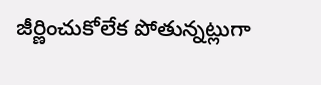జీర్ణించుకోలేక పోతున్నట్లుగా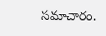సమాచారం.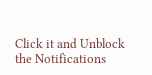Click it and Unblock the Notifications